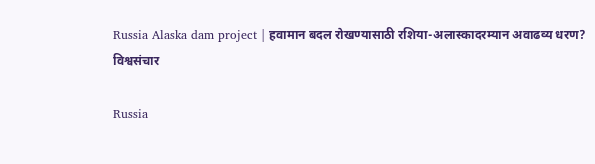Russia Alaska dam project | हवामान बदल रोखण्यासाठी रशिया-अलास्कादरम्यान अवाढव्य धरण?
विश्वसंचार

Russia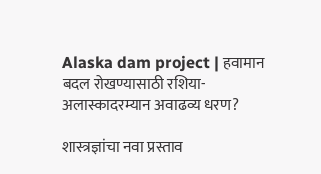Alaska dam project | हवामान बदल रोखण्यासाठी रशिया-अलास्कादरम्यान अवाढव्य धरण?

शास्त्रज्ञांचा नवा प्रस्ताव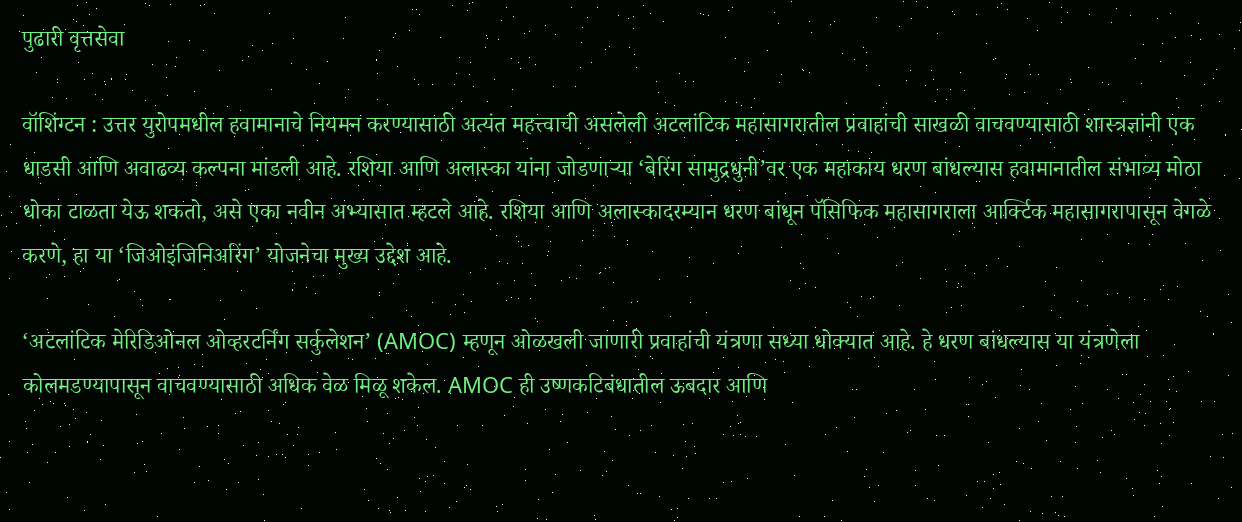पुढारी वृत्तसेवा

वॉशिंग्टन : उत्तर युरोपमधील हवामानाचे नियमन करण्यासाठी अत्यंत महत्त्वाची असलेली अटलांटिक महासागरातील प्रवाहांची साखळी वाचवण्यासाठी शास्त्रज्ञांनी एक धाडसी आणि अवाढव्य कल्पना मांडली आहे. रशिया आणि अलास्का यांना जोडणार्‍या ‘बेरिंग सामुद्रधुनी’वर एक महाकाय धरण बांधल्यास हवामानातील संभाव्य मोठा धोका टाळता येऊ शकतो, असे एका नवीन अभ्यासात म्हटले आहे. रशिया आणि अलास्कादरम्यान धरण बांधून पॅसिफिक महासागराला आर्क्टिक महासागरापासून वेगळे करणे, हा या ‘जिओइंजिनिअरिंग’ योजनेचा मुख्य उद्देश आहे.

‘अटलांटिक मेरिडिओनल ओव्हरटर्निंग सर्कुलेशन’ (AMOC) म्हणून ओळखली जाणारी प्रवाहांची यंत्रणा सध्या धोक्यात आहे. हे धरण बांधल्यास या यंत्रणेला कोलमडण्यापासून वाचवण्यासाठी अधिक वेळ मिळू शकेल. AMOC ही उष्णकटिबंधातील ऊबदार आणि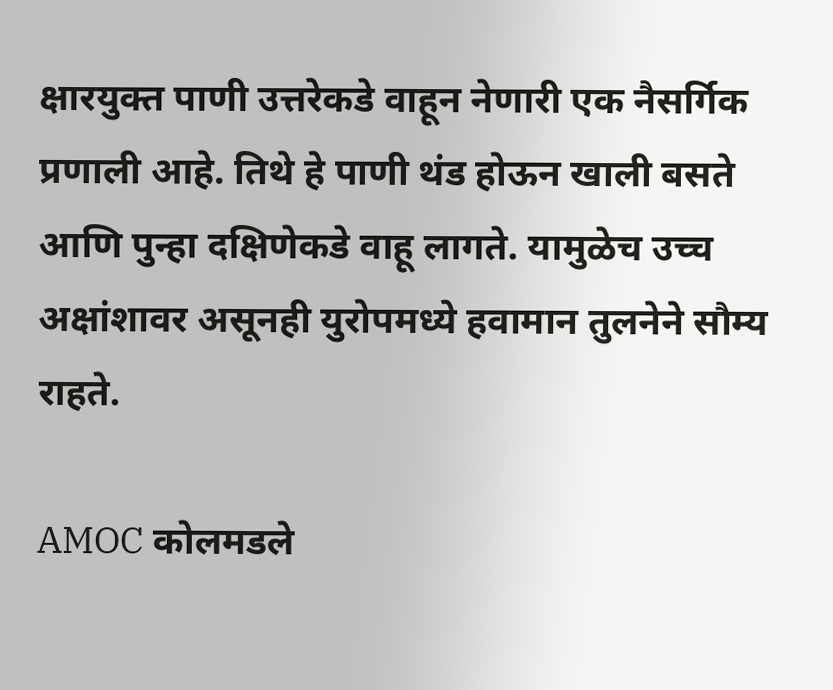क्षारयुक्त पाणी उत्तरेकडे वाहून नेणारी एक नैसर्गिक प्रणाली आहे. तिथे हे पाणी थंड होऊन खाली बसते आणि पुन्हा दक्षिणेकडे वाहू लागते. यामुळेच उच्च अक्षांशावर असूनही युरोपमध्ये हवामान तुलनेने सौम्य राहते.

AMOC कोलमडले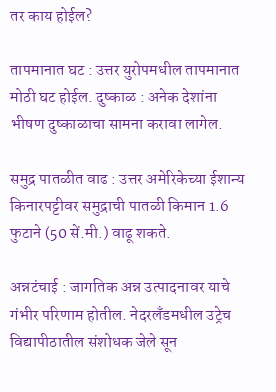तर काय होईल?

तापमानात घट : उत्तर युरोपमधील तापमानात मोठी घट होईल. दुष्काळ : अनेक देशांना भीषण दुष्काळाचा सामना करावा लागेल.

समुद्र पातळीत वाढ : उत्तर अमेरिकेच्या ईशान्य किनारपट्टीवर समुद्राची पातळी किमान 1.6 फुटाने (50 सें.मी.) वाढू शकते.

अन्नटंचाई : जागतिक अन्न उत्पादनावर याचे गंभीर परिणाम होतील. नेदरलँडमधील उट्रेच विद्यापीठातील संशोधक जेले सून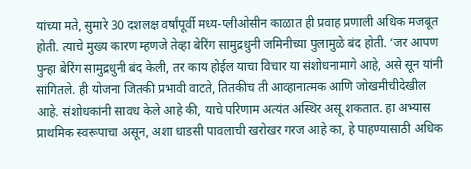यांच्या मते, सुमारे 30 दशलक्ष वर्षांपूर्वी मध्य-प्लीओसीन काळात ही प्रवाह प्रणाली अधिक मजबूत होती. त्याचे मुख्य कारण म्हणजे तेव्हा बेरिंग सामुद्रधुनी जमिनीच्या पुलामुळे बंद होती. ‘जर आपण पुन्हा बेरिंग सामुद्रधुनी बंद केली, तर काय होईल याचा विचार या संशोधनामागे आहे, असे सून यांनी सांगितले. ही योजना जितकी प्रभावी वाटते, तितकीच ती आव्हानात्मक आणि जोखमीचीदेखील आहे. संशोधकांनी सावध केले आहे की, याचे परिणाम अत्यंत अस्थिर असू शकतात. हा अभ्यास प्राथमिक स्वरूपाचा असून, अशा धाडसी पावलाची खरोखर गरज आहे का, हे पाहण्यासाठी अधिक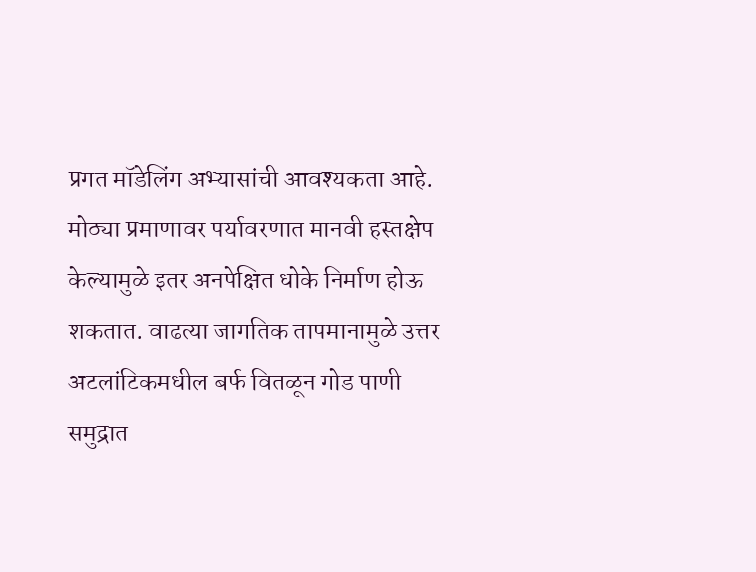प्रगत मॉडेलिंग अभ्यासांची आवश्यकता आहे. मोठ्या प्रमाणावर पर्यावरणात मानवी हस्तक्षेप केल्यामुळे इतर अनपेक्षित धोके निर्माण होऊ शकतात. वाढत्या जागतिक तापमानामुळे उत्तर अटलांटिकमधील बर्फ वितळून गोड पाणी समुद्रात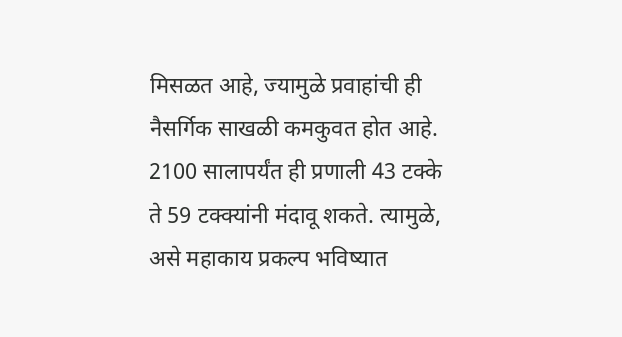मिसळत आहे, ज्यामुळे प्रवाहांची ही नैसर्गिक साखळी कमकुवत होत आहे. 2100 सालापर्यंत ही प्रणाली 43 टक्के ते 59 टक्क्यांनी मंदावू शकते. त्यामुळे, असे महाकाय प्रकल्प भविष्यात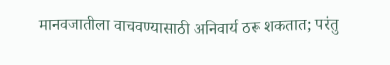मानवजातीला वाचवण्यासाठी अनिवार्य ठरू शकतात; परंतु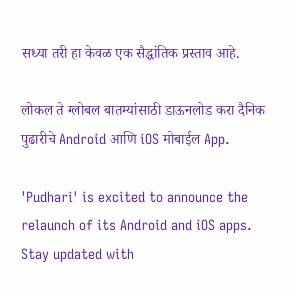सध्या तरी हा केवळ एक सैद्धांतिक प्रस्ताव आहे.

लोकल ते ग्लोबल बातम्यांसाठी डाऊनलोड करा दैनिक पुढारीचे Android आणि iOS मोबाईल App.

'Pudhari' is excited to announce the relaunch of its Android and iOS apps. Stay updated with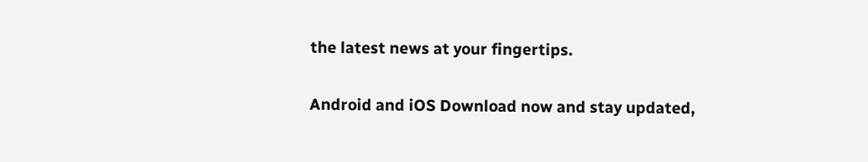the latest news at your fingertips.

Android and iOS Download now and stay updated,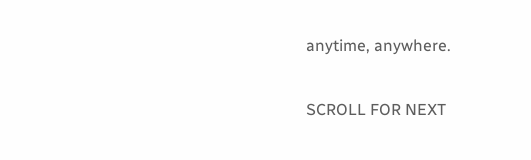anytime, anywhere.

SCROLL FOR NEXT